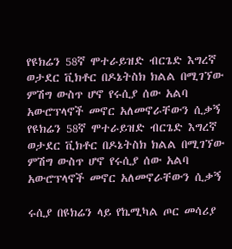የዩክሬን 58ኛ ሞተራይዝድ ብርጌድ እግረኛ ወታደር ቪክቶር በዶኔትስክ ክልል በሚገኘው ምሽግ ውስጥ ሆኖ የሩሲያ ሰው አልባ አውሮፕላኖች መኖር አለመኖራቸውን ሲቃኝ  የዩክሬን 58ኛ ሞተራይዝድ ብርጌድ እግረኛ ወታደር ቪክቶር በዶኔትስክ ክልል በሚገኘው ምሽግ ውስጥ ሆኖ የሩሲያ ሰው አልባ አውሮፕላኖች መኖር አለመኖራቸውን ሲቃኝ

ሩሲያ በዩክሬን ላይ የኬሚካል ጦር መሳሪያ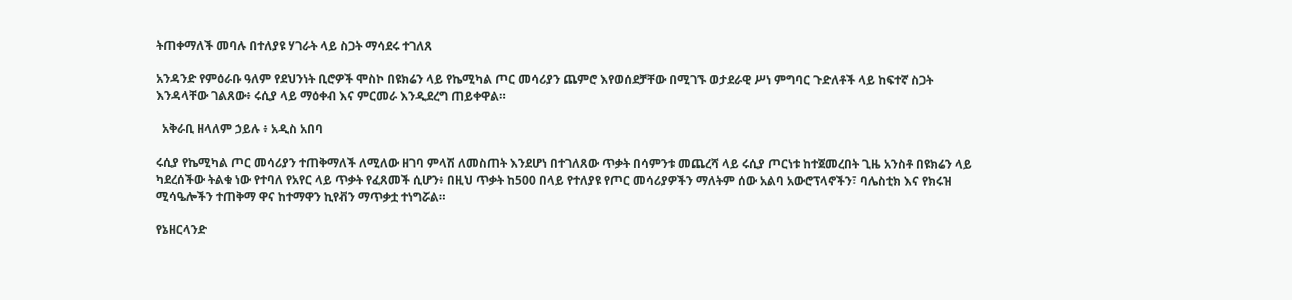ትጠቀማለች መባሉ በተለያዩ ሃገራት ላይ ስጋት ማሳደሩ ተገለጸ

አንዳንድ የምዕራቡ ዓለም የደህንነት ቢሮዎች ሞስኮ በዩክሬን ላይ የኬሚካል ጦር መሳሪያን ጨምሮ እየወሰደቻቸው በሚገኙ ወታደራዊ ሥነ ምግባር ጉድለቶች ላይ ከፍተኛ ስጋት እንዳላቸው ገልጸው፥ ሩሲያ ላይ ማዕቀብ እና ምርመራ እንዲደረግ ጠይቀዋል።

  አቅራቢ ዘላለም ኃይሉ ፥ አዲስ አበባ

ሩሲያ የኬሚካል ጦር መሳሪያን ተጠቅማለች ለሚለው ዘገባ ምላሽ ለመስጠት እንደሆነ በተገለጸው ጥቃት በሳምንቱ መጨረሻ ላይ ሩሲያ ጦርነቱ ከተጀመረበት ጊዜ አንስቶ በዩክሬን ላይ ካደረሰችው ትልቁ ነው የተባለ የአየር ላይ ጥቃት የፈጸመች ሲሆን፥ በዚህ ጥቃት ከ500 በላይ የተለያዩ የጦር መሳሪያዎችን ማለትም ሰው አልባ አውሮፕላኖችን፣ ባሌስቲክ እና የክሩዝ ሚሳዔሎችን ተጠቅማ ዋና ከተማዋን ኪየቭን ማጥቃቷ ተነግሯል።

የኔዘርላንድ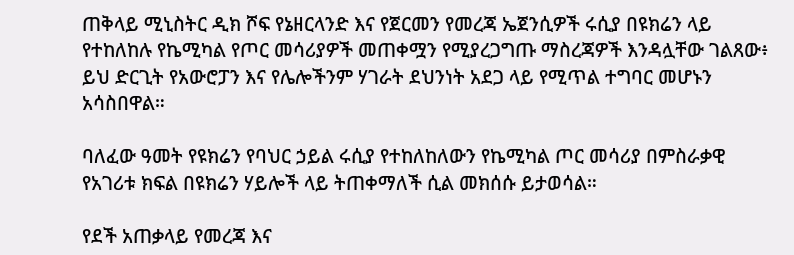ጠቅላይ ሚኒስትር ዲክ ሾፍ የኔዘርላንድ እና የጀርመን የመረጃ ኤጀንሲዎች ሩሲያ በዩክሬን ላይ የተከለከሉ የኬሚካል የጦር መሳሪያዎች መጠቀሟን የሚያረጋግጡ ማስረጃዎች እንዳሏቸው ገልጸው፥ ይህ ድርጊት የአውሮፓን እና የሌሎችንም ሃገራት ደህንነት አደጋ ላይ የሚጥል ተግባር መሆኑን አሳስበዋል።

ባለፈው ዓመት የዩክሬን የባህር ኃይል ሩሲያ የተከለከለውን የኬሚካል ጦር መሳሪያ በምስራቃዊ የአገሪቱ ክፍል በዩክሬን ሃይሎች ላይ ትጠቀማለች ሲል መክሰሱ ይታወሳል።

የደች አጠቃላይ የመረጃ እና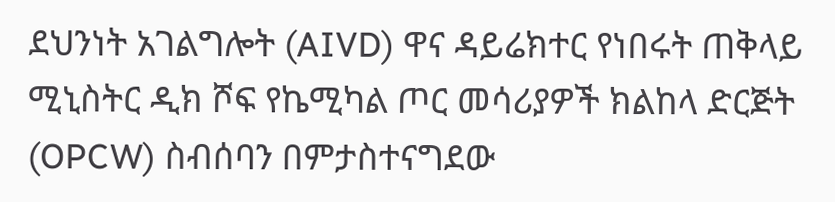ደህንነት አገልግሎት (AIVD) ዋና ዳይሬክተር የነበሩት ጠቅላይ ሚኒስትር ዲክ ሾፍ የኬሚካል ጦር መሳሪያዎች ክልከላ ድርጅት (OPCW) ስብሰባን በምታስተናግደው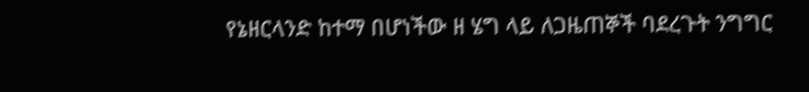የኔዘርላንድ ከተማ በሆነችው ዘ ሄግ ላይ ለጋዜጠኞች ባደረጉት ንግግር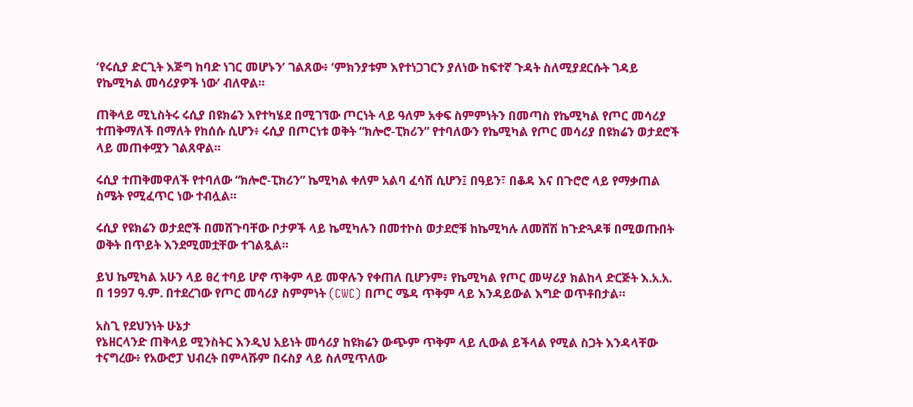‘የሩሲያ ድርጊት እጅግ ከባድ ነገር መሆኑን’ ገልጸው፥ ‘ምክንያቱም እየተነጋገርን ያለነው ከፍተኛ ጉዳት ስለሚያደርሱት ገዳይ የኬሚካል መሳሪያዎች ነው’ ብለዋል።

ጠቅላይ ሚኒስትሩ ሩሲያ በዩክሬን እየተካሄደ በሚገኘው ጦርነት ላይ ዓለም አቀፍ ስምምነትን በመጣስ የኬሚካል የጦር መሳሪያ ተጠቅማለች በማለት የከሰሱ ሲሆን፥ ሩሲያ በጦርነቱ ወቅት “ክሎሮ-ፒክሪን” የተባለውን የኬሚካል የጦር መሳሪያ በዩክሬን ወታደሮች ላይ መጠቀሟን ገልጸዋል።

ሩሲያ ተጠቅመዋለች የተባለው “ክሎሮ-ፒክሪን” ኬሚካል ቀለም አልባ ፈሳሽ ሲሆን፤ በዓይን፣ በቆዳ እና በጉሮሮ ላይ የማቃጠል ስሜት የሚፈጥር ነው ተብሏል።

ሩሲያ የዩክሬን ወታደሮች በመሸጉባቸው ቦታዎች ላይ ኬሚካሉን በመተኮስ ወታደሮቹ ከኬሚካሉ ለመሸሽ ከጉድጓዶቹ በሚወጡበት ወቅት በጥይት እንደሚመቷቸው ተገልጿል።

ይህ ኬሚካል አሁን ላይ ፀረ ተባይ ሆኖ ጥቅም ላይ መዋሉን የቀጠለ ቢሆንም፥ የኬሚካል የጦር መሣሪያ ክልከላ ድርጅት እ.አ.አ. በ 1997 ዓ.ም. በተደረገው የጦር መሳሪያ ስምምነት (CWC) በጦር ሜዳ ጥቅም ላይ እንዳይውል እግድ ወጥቶበታል።

አስጊ የደህንነት ሁኔታ
የኔዘርላንድ ጠቅላይ ሚንስትር እንዲህ አይነት መሳሪያ ከዩክሬን ውጭም ጥቅም ላይ ሊውል ይችላል የሚል ስጋት እንዳላቸው ተናግረው፥ የአውሮፓ ህብረት በምላሹም በሩስያ ላይ ስለሚጥለው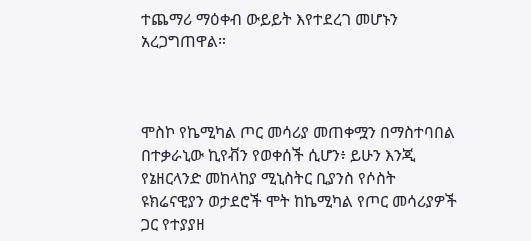ተጨማሪ ማዕቀብ ውይይት እየተደረገ መሆኑን አረጋግጠዋል።



ሞስኮ የኬሚካል ጦር መሳሪያ መጠቀሟን በማስተባበል በተቃራኒው ኪየቭን የወቀሰች ሲሆን፥ ይሁን እንጂ የኔዘርላንድ መከላከያ ሚኒስትር ቢያንስ የሶስት ዩክሬናዊያን ወታደሮች ሞት ከኬሚካል የጦር መሳሪያዎች ጋር የተያያዘ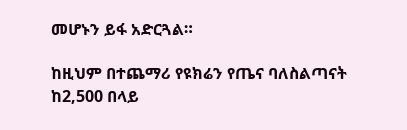መሆኑን ይፋ አድርጓል።

ከዚህም በተጨማሪ የዩክሬን የጤና ባለስልጣናት ከ2,500 በላይ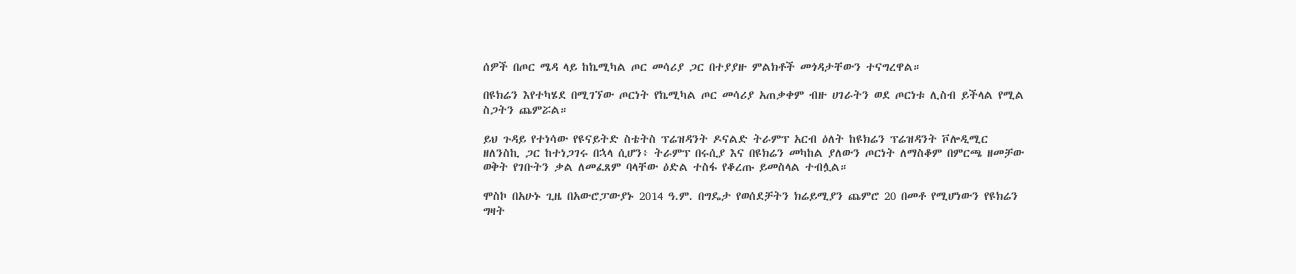ሰዎች በጦር ሜዳ ላይ ከኬሚካል ጦር መሳሪያ ጋር በተያያዙ ምልክቶች መጎዳታቸውን ተናግረዋል።

በዩክሬን እየተካሄደ በሚገኘው ጦርነት የኬሚካል ጦር መሳሪያ አጠቃቀም ብዙ ሀገራትን ወደ ጦርነቱ ሊስብ ይችላል የሚል ስጋትን ጨምሯል።

ይህ ጉዳይ የተነሳው የዩናይትድ ስቴትስ ፕሬዝዳንት ዶናልድ ትራምፕ አርብ ዕለት ከዩክሬን ፕሬዝዳንት ቮሎዲሚር ዘለንስኪ ጋር ከተነጋገሩ በኋላ ሲሆን፥ ትራምፕ በሩሲያ እና በዩክሬን መካከል ያለውን ጦርነት ለማስቆም በምርጫ ዘመቻው ወቅት የገቡትን ቃል ለመፈጸም ባላቸው ዕድል ተስፋ የቆረጡ ይመስላል ተብሏል።

ሞስኮ በአሁኑ ጊዜ በአውሮፓውያኑ 2014 ዓ.ም. በግዴታ የወሰደቻትን ክሬይሚያን ጨምሮ 20 በመቶ የሚሆነውን የዩክሬን ግዛት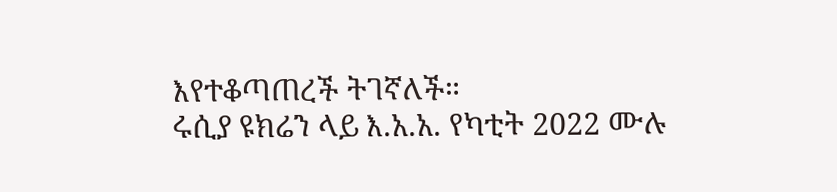እየተቆጣጠረች ትገኛለች።
ሩሲያ ዩክሬን ላይ እ.አ.አ. የካቲት 2022 ሙሉ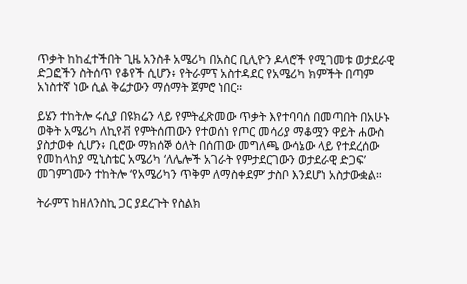ጥቃት ከከፈተችበት ጊዜ አንስቶ አሜሪካ በአስር ቢሊዮን ዶላሮች የሚገመቱ ወታደራዊ ድጋፎችን ስትሰጥ የቆየች ሲሆን፥ የትራምፕ አስተዳደር የአሜሪካ ክምችት በጣም አነስተኛ ነው ሲል ቅሬታውን ማሰማት ጀምሮ ነበር።

ይሄን ተከትሎ ሩሲያ በዩክሬን ላይ የምትፈጽመው ጥቃት እየተባባሰ በመጣበት በአሁኑ ወቅት አሜሪካ ለኪየቭ የምትሰጠውን የተወሰነ የጦር መሳሪያ ማቆሟን ዋይት ሐውስ ያስታወቀ ሲሆን፥ ቢሮው ማክሰኞ ዕለት በሰጠው መግለጫ ውሳኔው ላይ የተደረሰው የመከላከያ ሚኒስቴር አሜሪካ ‘ለሌሎች አገራት የምታደርገውን ወታደራዊ ድጋፍ’ መገምገሙን ተከትሎ ‘የአሜሪካን ጥቅም ለማስቀደም’ ታስቦ እንደሆነ አስታውቋል።

ትራምፕ ከዘለንስኪ ጋር ያደረጉት የስልክ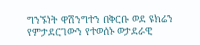ግንኙነት ዋሽንግተን በቅርቡ ወደ ዩክሬን የምታደርገውን የተወሰኑ ወታደራዊ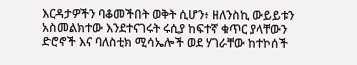እርዳታዎችን ባቆመችበት ወቅት ሲሆን፥ ዘለንስኪ ውይይቱን አስመልክተው እንደተናገሩት ሩሲያ ከፍተኛ ቁጥር ያላቸውን ድሮኖች እና ባለስቲክ ሚሳኤሎች ወደ ሃገራቸው ከተኮሰች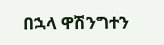በኋላ ዋሽንግተን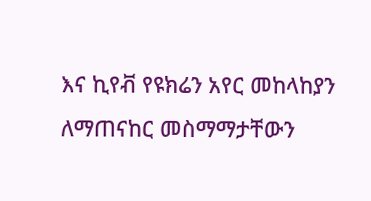እና ኪየቭ የዩክሬን አየር መከላከያን ለማጠናከር መስማማታቸውን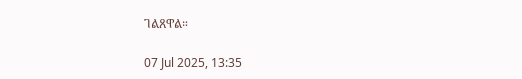ገልጸዋል።

07 Jul 2025, 13:35